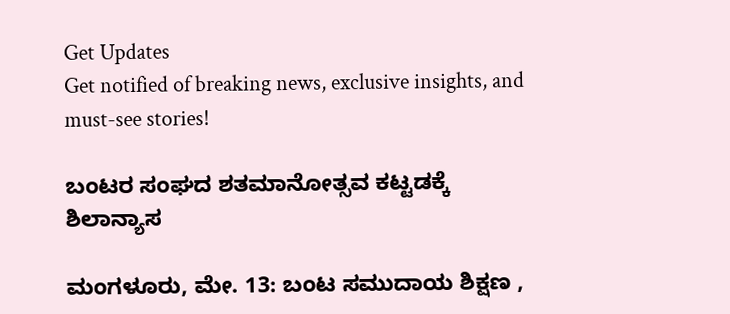Get Updates
Get notified of breaking news, exclusive insights, and must-see stories!

ಬಂಟರ ಸಂಘದ ಶತಮಾನೋತ್ಸವ ಕಟ್ಟಡಕ್ಕೆ ಶಿಲಾನ್ಯಾಸ

ಮಂಗಳೂರು, ಮೇ. 13: ಬಂಟ ಸಮುದಾಯ ಶಿಕ್ಷಣ ,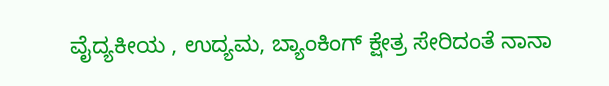ವೈದ್ಯಕೀಯ , ಉದ್ಯಮ, ಬ್ಯಾಂಕಿಂಗ್ ಕ್ಷೇತ್ರ ಸೇರಿದಂತೆ ನಾನಾ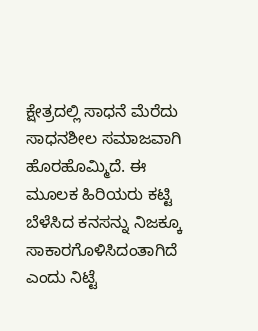ಕ್ಷೇತ್ರದಲ್ಲಿ ಸಾಧನೆ ಮೆರೆದು ಸಾಧನಶೀಲ ಸಮಾಜವಾಗಿ ಹೊರಹೊಮ್ಮಿದೆ. ಈ ಮೂಲಕ ಹಿರಿಯರು ಕಟ್ಟಿ ಬೆಳೆಸಿದ ಕನಸನ್ನು ನಿಜಕ್ಕೂ ಸಾಕಾರಗೊಳಿಸಿದಂತಾಗಿದೆ ಎಂದು ನಿಟ್ಟೆ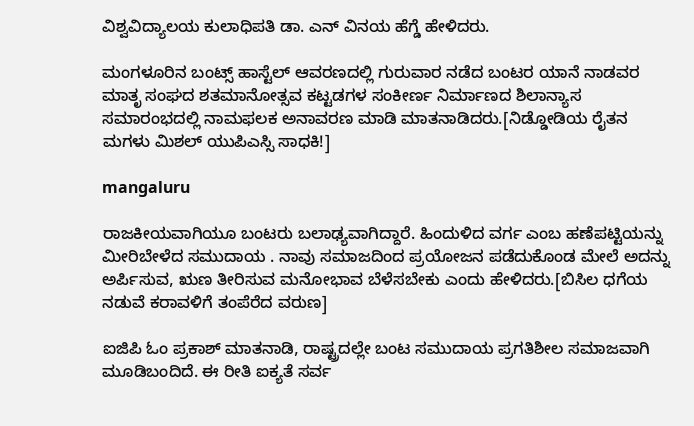ವಿಶ್ವವಿದ್ಯಾಲಯ ಕುಲಾಧಿಪತಿ ಡಾ. ಎನ್ ವಿನಯ ಹೆಗ್ಡೆ ಹೇಳಿದರು.

ಮಂಗಳೂರಿನ ಬಂಟ್ಸ್ ಹಾಸ್ಟೆಲ್ ಆವರಣದಲ್ಲಿ ಗುರುವಾರ ನಡೆದ ಬಂಟರ ಯಾನೆ ನಾಡವರ ಮಾತೃ ಸಂಘದ ಶತಮಾನೋತ್ಸವ ಕಟ್ಟಡಗಳ ಸಂಕೀರ್ಣ ನಿರ್ಮಾಣದ ಶಿಲಾನ್ಯಾಸ ಸಮಾರಂಭದಲ್ಲಿ ನಾಮಫಲಕ ಅನಾವರಣ ಮಾಡಿ ಮಾತನಾಡಿದರು.[ನಿಡ್ಡೋಡಿಯ ರೈತನ ಮಗಳು ಮಿಶಲ್ ಯುಪಿಎಸ್ಸಿ ಸಾಧಕಿ!]

mangaluru

ರಾಜಕೀಯವಾಗಿಯೂ ಬಂಟರು ಬಲಾಢ್ಯವಾಗಿದ್ದಾರೆ. ಹಿಂದುಳಿದ ವರ್ಗ ಎಂಬ ಹಣೆಪಟ್ಟಿಯನ್ನು ಮೀರಿಬೇಳೆದ ಸಮುದಾಯ . ನಾವು ಸಮಾಜದಿಂದ ಪ್ರಯೋಜನ ಪಡೆದುಕೊಂಡ ಮೇಲೆ ಅದನ್ನು ಅರ್ಪಿಸುವ, ಋಣ ತೀರಿಸುವ ಮನೋಭಾವ ಬೆಳೆಸಬೇಕು ಎಂದು ಹೇಳಿದರು.[ಬಿಸಿಲ ಧಗೆಯ ನಡುವೆ ಕರಾವಳಿಗೆ ತಂಪೆರೆದ ವರುಣ]

ಐಜಿಪಿ ಓಂ ಪ್ರಕಾಶ್ ಮಾತನಾಡಿ, ರಾಷ್ಟ್ರದಲ್ಲೇ ಬಂಟ ಸಮುದಾಯ ಪ್ರಗತಿಶೀಲ ಸಮಾಜವಾಗಿ ಮೂಡಿಬಂದಿದೆ. ಈ ರೀತಿ ಐಕ್ಯತೆ ಸರ್ವ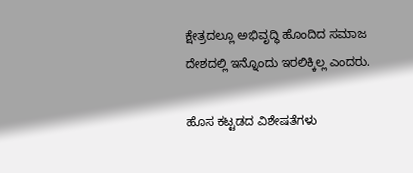ಕ್ಷೇತ್ರದಲ್ಲೂ ಅಭಿವೃದ್ಧಿ ಹೊಂದಿದ ಸಮಾಜ ದೇಶದಲ್ಲಿ ಇನ್ನೊಂದು ಇರಲಿಕ್ಕಿಲ್ಲ ಎಂದರು.

ಹೊಸ ಕಟ್ಟಡದ ವಿಶೇಷತೆಗಳು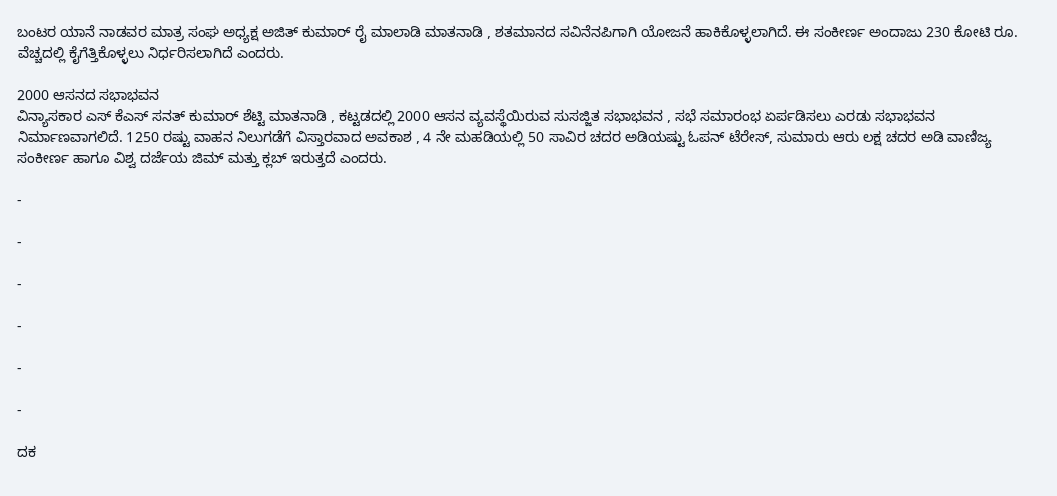ಬಂಟರ ಯಾನೆ ನಾಡವರ ಮಾತ್ರ ಸಂಘ ಅಧ್ಯಕ್ಷ ಅಜಿತ್ ಕುಮಾರ್ ರೈ ಮಾಲಾಡಿ ಮಾತನಾಡಿ , ಶತಮಾನದ ಸವಿನೆನಪಿಗಾಗಿ ಯೋಜನೆ ಹಾಕಿಕೊಳ್ಳಲಾಗಿದೆ. ಈ ಸಂಕೀರ್ಣ ಅಂದಾಜು 230 ಕೋಟಿ ರೂ. ವೆಚ್ಚದಲ್ಲಿ ಕೈಗೆತ್ತಿಕೊಳ್ಳಲು ನಿರ್ಧರಿಸಲಾಗಿದೆ ಎಂದರು.

2000 ಆಸನದ ಸಭಾಭವನ
ವಿನ್ಯಾಸಕಾರ ಎಸ್ ಕೆಎಸ್ ಸನತ್ ಕುಮಾರ್ ಶೆಟ್ಟಿ ಮಾತನಾಡಿ , ಕಟ್ಟಡದಲ್ಲಿ 2000 ಆಸನ ವ್ಯವಸ್ಥೆಯಿರುವ ಸುಸಜ್ಜಿತ ಸಭಾಭವನ , ಸಭೆ ಸಮಾರಂಭ ಏರ್ಪಡಿಸಲು ಎರಡು ಸಭಾಭವನ ನಿರ್ಮಾಣವಾಗಲಿದೆ. 1250 ರಷ್ಟು ವಾಹನ ನಿಲುಗಡೆಗೆ ವಿಸ್ತಾರವಾದ ಅವಕಾಶ , 4 ನೇ ಮಹಡಿಯಲ್ಲಿ 50 ಸಾವಿರ ಚದರ ಅಡಿಯಷ್ಟು ಓಪನ್ ಟೆರೇಸ್, ಸುಮಾರು ಆರು ಲಕ್ಷ ಚದರ ಅಡಿ ವಾಣಿಜ್ಯ ಸಂಕೀರ್ಣ ಹಾಗೂ ವಿಶ್ವ ದರ್ಜೆಯ ಜಿಮ್ ಮತ್ತು ಕ್ಲಬ್ ಇರುತ್ತದೆ ಎಂದರು.

-

-

-

-

-

-

ದಕ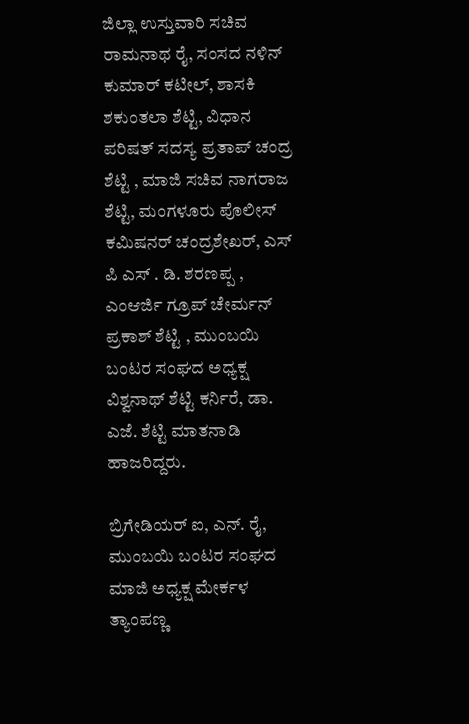ಜಿಲ್ಲಾ ಉಸ್ತುವಾರಿ ಸಚಿವ ರಾಮನಾಥ ರೈ, ಸಂಸದ ನಳಿನ್ ಕುಮಾರ್ ಕಟೀಲ್, ಶಾಸಕಿ ಶಕುಂತಲಾ ಶೆಟ್ಟಿ, ವಿಧಾನ ಪರಿಷತ್ ಸದಸ್ಯ ಪ್ರತಾಪ್ ಚಂದ್ರ ಶೆಟ್ಟಿ , ಮಾಜಿ ಸಚಿವ ನಾಗರಾಜ ಶೆಟ್ಟಿ, ಮಂಗಳೂರು ಪೊಲೀಸ್ ಕಮಿಷನರ್ ಚಂದ್ರಶೇಖರ್, ಎಸ್ ಪಿ ಎಸ್ . ಡಿ. ಶರಣಪ್ಪ , ಎಂಆರ್ಜಿ ಗ್ರೂಪ್ ಚೇರ್ಮನ್ ಪ್ರಕಾಶ್ ಶೆಟ್ಟಿ , ಮುಂಬಯಿ ಬಂಟರ ಸಂಘದ ಅಧ್ಯಕ್ಷ ವಿಶ್ವನಾಥ್ ಶೆಟ್ಟಿ ಕರ್ನಿರೆ, ಡಾ. ಎಜೆ. ಶೆಟ್ಟಿ ಮಾತನಾಡಿ ಹಾಜರಿದ್ದರು.

ಬ್ರಿಗೇಡಿಯರ್ ಐ, ಎನ್. ರೈ, ಮುಂಬಯಿ ಬಂಟರ ಸಂಘದ ಮಾಜಿ ಅಧ್ಯಕ್ಷ ಮೇರ್ಕಳ ತ್ಯಾಂಪಣ್ಣ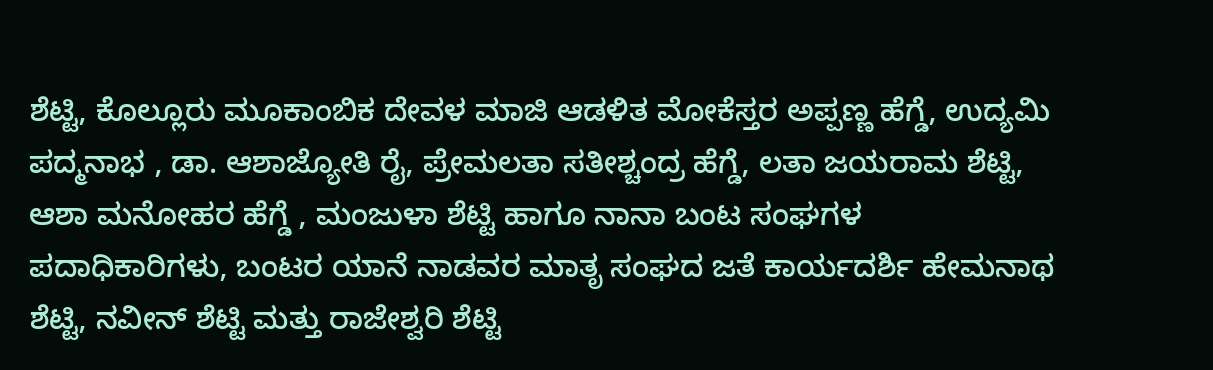ಶೆಟ್ಟಿ, ಕೊಲ್ಲೂರು ಮೂಕಾಂಬಿಕ ದೇವಳ ಮಾಜಿ ಆಡಳಿತ ಮೋಕೆಸ್ತರ ಅಪ್ಪಣ್ಣ ಹೆಗ್ಡೆ, ಉದ್ಯಮಿ ಪದ್ಮನಾಭ , ಡಾ. ಆಶಾಜ್ಯೋತಿ ರೈ, ಪ್ರೇಮಲತಾ ಸತೀಶ್ಚಂದ್ರ ಹೆಗ್ಡೆ, ಲತಾ ಜಯರಾಮ ಶೆಟ್ಟಿ, ಆಶಾ ಮನೋಹರ ಹೆಗ್ಡೆ , ಮಂಜುಳಾ ಶೆಟ್ಟಿ ಹಾಗೂ ನಾನಾ ಬಂಟ ಸಂಘಗಳ ಪದಾಧಿಕಾರಿಗಳು, ಬಂಟರ ಯಾನೆ ನಾಡವರ ಮಾತೃ ಸಂಘದ ಜತೆ ಕಾರ್ಯದರ್ಶಿ ಹೇಮನಾಥ ಶೆಟ್ಟಿ, ನವೀನ್ ಶೆಟ್ಟಿ ಮತ್ತು ರಾಜೇಶ್ವರಿ ಶೆಟ್ಟಿ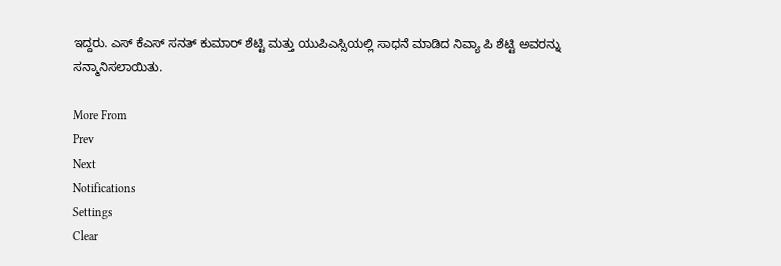ಇದ್ದರು. ಎಸ್ ಕೆಎಸ್ ಸನತ್ ಕುಮಾರ್ ಶೆಟ್ಟಿ ಮತ್ತು ಯುಪಿಎಸ್ಸಿಯಲ್ಲಿ ಸಾಧನೆ ಮಾಡಿದ ನಿವ್ಯಾ ಪಿ ಶೆಟ್ಟಿ ಅವರನ್ನು ಸನ್ಮಾನಿಸಲಾಯಿತು.

More From
Prev
Next
Notifications
Settings
Clear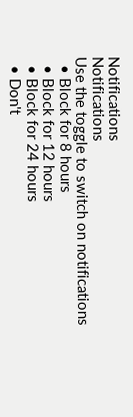Notifications
Notifications
Use the toggle to switch on notifications
  • Block for 8 hours
  • Block for 12 hours
  • Block for 24 hours
  • Don't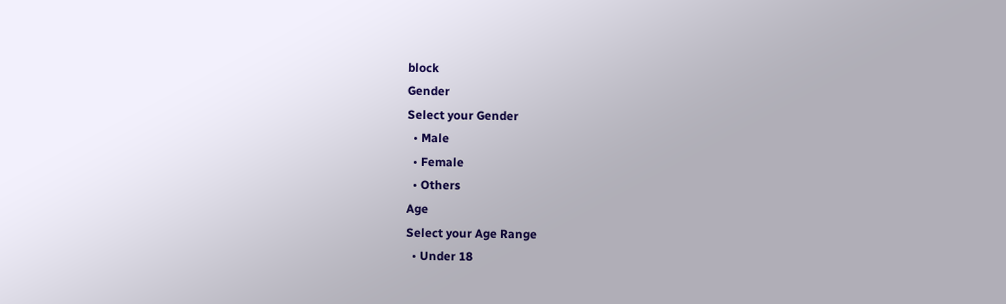block
Gender
Select your Gender
  • Male
  • Female
  • Others
Age
Select your Age Range
  • Under 18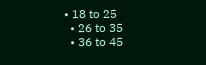• 18 to 25
  • 26 to 35
  • 36 to 45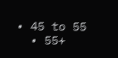• 45 to 55
  • 55+